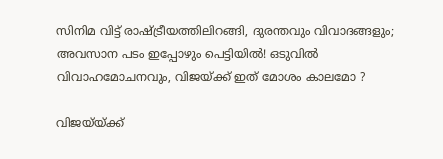സിനിമ വിട്ട് രാഷ്ട്രീയത്തിലിറങ്ങി, ദുരന്തവും വിവാദങ്ങളും; അവസാന പടം ഇപ്പോഴും പെട്ടിയിൽ! ഒടുവിൽ വിവാഹമോചനവും, വിജയ്ക്ക് ഇത് മോശം കാലമോ ?

വിജയ്‌യ്ക്ക്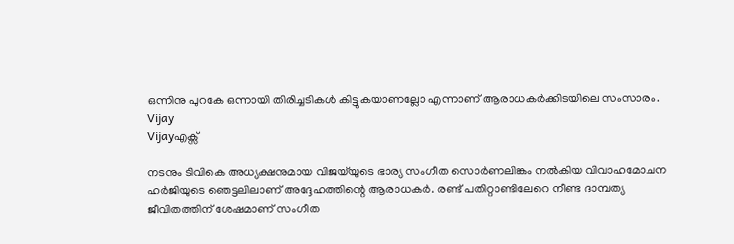ഒന്നിനു പുറകേ ഒന്നായി തിരിച്ചടികൾ കിട്ടുകയാണല്ലോ എന്നാണ് ആരാധകർക്കിടയിലെ സംസാരം.
Vijay
Vijayഎക്സ്

നടനും ടിവികെ അധ്യക്ഷനുമായ വിജയ്‌യുടെ ഭാര്യ സംഗീത സൊർണലിങ്കം നൽകിയ വിവാഹമോചന ഹർജിയുടെ ഞെട്ടലിലാണ് അദ്ദേഹത്തിന്റെ ആരാധകർ. രണ്ട് പതിറ്റാണ്ടിലേറെ നീണ്ട ദാമ്പത്യ ജീവിതത്തിന് ശേഷമാണ് സംഗീത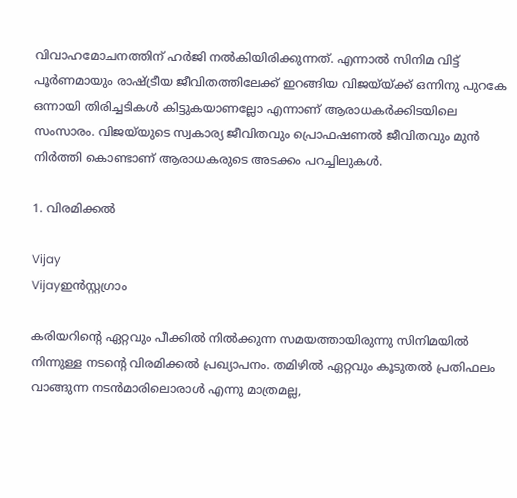വിവാഹമോചനത്തിന് ഹർജി നൽകിയിരിക്കുന്നത്. എന്നാൽ സിനിമ വിട്ട് പൂർണമായും രാഷ്ട്രീയ ജീവിതത്തിലേക്ക് ഇറങ്ങിയ വിജയ്‌യ്ക്ക് ഒന്നിനു പുറകേ ഒന്നായി തിരിച്ചടികൾ കിട്ടുകയാണല്ലോ എന്നാണ് ആരാധകർക്കിടയിലെ സംസാരം. വിജയ്‍യുടെ സ്വകാര്യ ജീവിതവും പ്രൊഫഷണൽ ജീവിതവും മുൻ നിർത്തി കൊണ്ടാണ് ആരാധകരുടെ അടക്കം പറച്ചിലുകൾ.

1. വിരമിക്കൽ

Vijay
Vijayഇൻസ്റ്റഗ്രാം

കരിയറിന്റെ ഏറ്റവും പീക്കിൽ നിൽക്കുന്ന സമയത്തായിരുന്നു സിനിമയിൽ നിന്നുള്ള നടന്റെ വിരമിക്കൽ പ്രഖ്യാപനം. തമിഴിൽ ഏറ്റവും കൂടുതൽ പ്രതിഫലം വാങ്ങുന്ന നടൻമാരിലൊരാൾ എന്നു മാത്രമല്ല,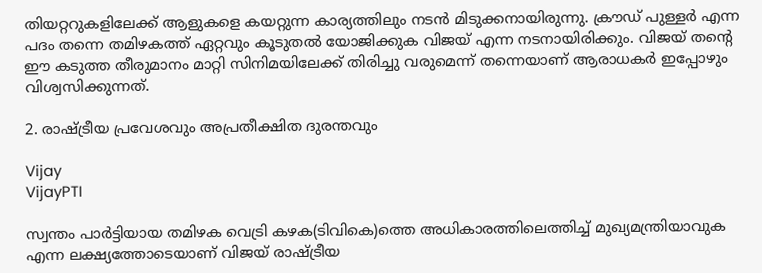തിയറ്ററുകളിലേക്ക് ആളുകളെ കയറ്റുന്ന കാര്യത്തിലും നടൻ മിടുക്കനായിരുന്നു. ക്രൗഡ് പുള്ളർ എന്ന പദം തന്നെ തമിഴകത്ത് ഏറ്റവും കൂടുതൽ യോജിക്കുക വിജയ് എന്ന നടനായിരിക്കും. വിജയ് തന്റെ ഈ കടുത്ത തീരുമാനം മാറ്റി സിനിമയിലേക്ക് തിരിച്ചു വരുമെന്ന് തന്നെയാണ് ആരാധകർ ഇപ്പോഴും വിശ്വസിക്കുന്നത്.

2. രാഷ്ട്രീയ പ്രവേശവും അപ്രതീക്ഷിത ദുരന്തവും

Vijay
VijayPTI

സ്വന്തം പാർട്ടിയായ തമിഴക വെട്രി കഴക(ടിവികെ)ത്തെ അധികാരത്തിലെത്തിച്ച് മുഖ്യമന്ത്രിയാവുക എന്ന ലക്ഷ്യത്തോടെയാണ് വിജയ് രാഷ്ട്രീയ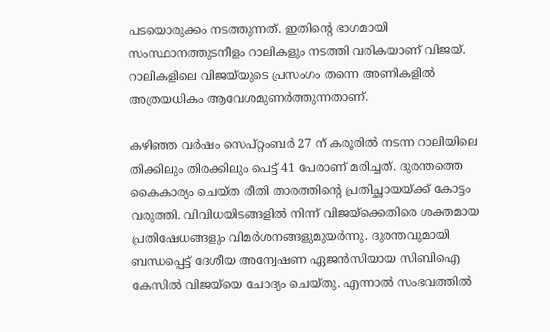പടയൊരുക്കം നടത്തുന്നത്. ഇതിന്റെ ഭാഗമായി സംസ്ഥാനത്തുടനീളം റാലികളും നടത്തി വരികയാണ് വിജയ്. റാലികളിലെ വിജയ്‌യുടെ പ്രസംഗം തന്നെ അണികളിൽ അത്രയധികം ആവേശമുണർത്തുന്നതാണ്.

കഴിഞ്ഞ വർഷം സെപ്റ്റംബർ 27 ന് കരൂരിൽ നടന്ന റാലിയിലെ തിക്കിലും തിരക്കിലും പെട്ട് 41 പേരാണ് മരിച്ചത്. ദുരന്തത്തെ കൈകാര്യം ചെയ്ത രീതി താരത്തിന്റെ പ്രതിച്ഛായയ്ക്ക് കോട്ടം വരുത്തി. വിവിധയിടങ്ങളിൽ നിന്ന് വിജയ്ക്കെതിരെ ശക്തമായ പ്രതിഷേധങ്ങളും വിമർശനങ്ങളുമുയർന്നു. ദുരന്തവുമായി ബന്ധപ്പെട്ട് ദേശീയ അന്വേഷണ ഏജൻസിയായ സിബിഐ കേസിൽ വിജയ്‌യെ ചോദ്യം ചെയ്തു. എന്നാൽ സംഭവത്തിൽ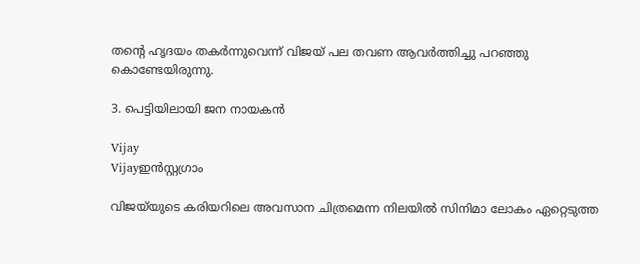തന്റെ ഹൃദയം തകർന്നുവെന്ന് വിജയ് പല തവണ ആവർത്തിച്ചു പറഞ്ഞു കൊണ്ടേയിരുന്നു.

3. പെട്ടിയിലായി ജന നായകൻ

Vijay
Vijayഇൻസ്റ്റഗ്രാം

വിജയ്‌യുടെ കരിയറിലെ അവസാന ചിത്രമെന്ന നിലയിൽ സിനിമാ ലോകം ഏറ്റെടുത്ത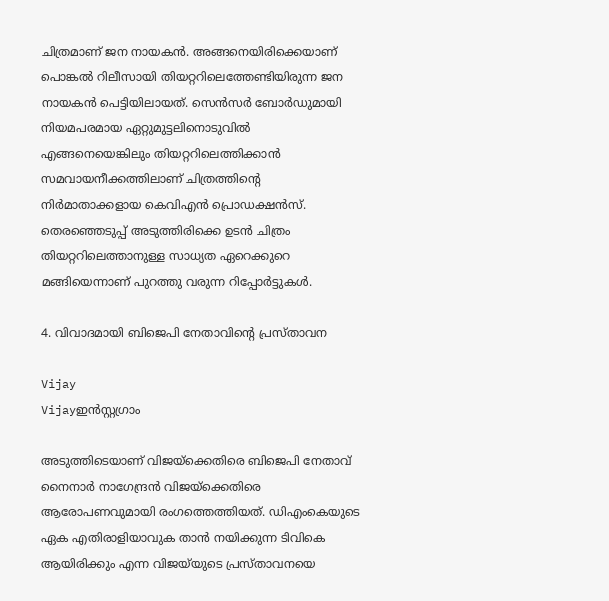ചിത്രമാണ് ജന നായകൻ. അങ്ങനെയിരിക്കെയാണ് പൊങ്കൽ റിലീസായി തിയറ്ററിലെത്തേണ്ടിയിരുന്ന ജന നായകൻ പെട്ടിയിലായത്. സെൻസർ ബോർഡുമായി നിയമപരമായ ഏറ്റുമുട്ടലിനൊടുവിൽ എങ്ങനെയെങ്കിലും തിയറ്ററിലെത്തിക്കാൻ സമവായനീക്കത്തിലാണ് ചിത്രത്തിന്റെ നിർമാതാക്കളായ കെവിഎൻ പ്രൊഡക്ഷൻസ്. തെരഞ്ഞെടുപ്പ് അടുത്തിരിക്കെ ഉടൻ ചിത്രം തിയറ്ററിലെത്താനുള്ള സാധ്യത ഏറെക്കുറെ മങ്ങിയെന്നാണ് പുറത്തു വരുന്ന റിപ്പോർട്ടുകൾ.

4. വിവാദമായി ബിജെപി നേതാവിന്റെ പ്രസ്താവന

Vijay
Vijayഇൻസ്റ്റഗ്രാം

അടുത്തിടെയാണ് വിജയ്ക്കെതിരെ ബിജെപി നേതാവ് നൈനാര്‍ നാഗേന്ദ്രൻ വിജയ്ക്കെതിരെ ആരോപണവുമായി രംഗത്തെത്തിയത്. ഡിഎംകെയുടെ ഏക എതിരാളിയാവുക താന്‍ നയിക്കുന്ന ടിവികെ ആയിരിക്കും എന്ന വിജയ്‌യുടെ പ്രസ്താവനയെ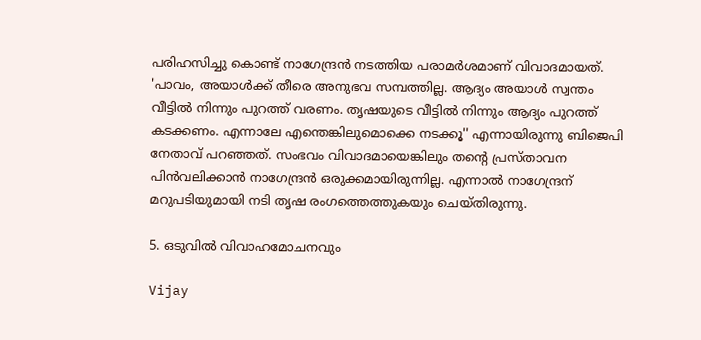പരിഹസിച്ചു കൊണ്ട് നാഗേന്ദ്രന്‍ നടത്തിയ പരാമര്‍ശമാണ് വിവാദമായത്. 'പാവം, അയാള്‍ക്ക് തീരെ അനുഭവ സമ്പത്തില്ല. ആദ്യം അയാള്‍ സ്വന്തം വീട്ടില്‍ നിന്നും പുറത്ത് വരണം. തൃഷയുടെ വീട്ടില്‍ നിന്നും ആദ്യം പുറത്ത് കടക്കണം. എന്നാലേ എന്തെങ്കിലുമൊക്കെ നടക്കൂ'' എന്നായിരുന്നു ബിജെപി നേതാവ് പറഞ്ഞത്. സംഭവം വിവാദമായെങ്കിലും തന്റെ പ്രസ്താവന പിന്‍വലിക്കാന്‍ നാഗേന്ദ്രന്‍ ഒരുക്കമായിരുന്നില്ല. എന്നാൽ നാഗേന്ദ്രന് മറുപടിയുമായി നടി തൃഷ രംഗത്തെത്തുകയും ചെയ്തിരുന്നു.

5. ഒടുവിൽ വിവാഹമോചനവും

Vijay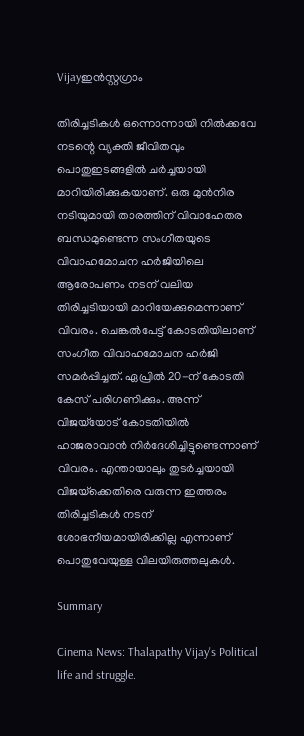Vijayഇൻസ്റ്റഗ്രാം

തിരിച്ചടികൾ ഒന്നൊന്നായി നിൽക്കവേ നടന്റെ വ്യക്തി ജീവിതവും പൊതുഇടങ്ങളിൽ ചർച്ചയായി മാറിയിരിക്കുകയാണ്. ഒരു മുൻനിര നടിയുമായി താരത്തിന് വിവാഹേതര ബന്ധമുണ്ടെന്ന സംഗീതയുടെ വിവാഹമോചന ഹർജിയിലെ ആരോപണം നടന് വലിയ തിരിച്ചടിയായി മാറിയേക്കുമെന്നാണ് വിവരം. ചെങ്കൽപേട്ട് കോടതിയിലാണ് സംഗീത വിവാഹമോചന ഹർജി സമർപ്പിച്ചത്. ഏപ്രിൽ 20-ന് കോടതി കേസ് പരിഗണിക്കും. അന്ന് വിജയ്‌യോട് കോടതിയിൽ ഹാജരാവാൻ നിർദേശിച്ചിട്ടുണ്ടെന്നാണ് വിവരം. എന്തായാലും തുടർച്ചയായി വിജയ്‌ക്കെതിരെ വരുന്ന ഇത്തരം തിരിച്ചടികൾ നടന് ശോഭനീയമായിരിക്കില്ല എന്നാണ് പൊതുവേയുള്ള വിലയിരുത്തലുകൾ.

Summary

Cinema News: Thalapathy Vijay's Political life and struggle.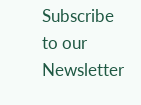Subscribe to our Newsletter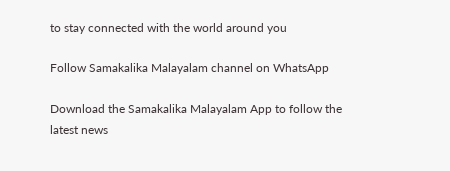to stay connected with the world around you

Follow Samakalika Malayalam channel on WhatsApp

Download the Samakalika Malayalam App to follow the latest news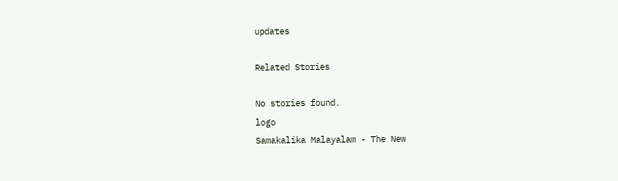updates

Related Stories

No stories found.
logo
Samakalika Malayalam - The New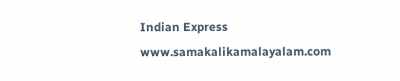Indian Express
www.samakalikamalayalam.com